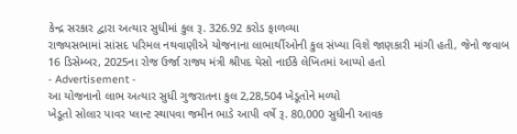કેન્દ્ર સરકાર દ્વારા અત્યાર સુધીમાં કુલ રૂ. 326.92 કરોડ ફાળવ્યા
રાજ્યસભામાં સાંસદ પરિમલ નથવાણીએ યોજનાના લાભાર્થીઓની કુલ સંખ્યા વિશે જાણકારી માંગી હતી, જેનો જવાબ 16 ડિસેમ્બર, 2025ના રોજ ઉર્જા રાજ્ય મંત્રી શ્રીપદ યેસો નાઈકે લેખિતમાં આપ્યો હતો
- Advertisement -
આ યોજનાનો લાભ અત્યાર સુધી ગુજરાતના કુલ 2,28,504 ખેડૂતોને મળ્યો
ખેડૂતો સોલાર પાવર પ્લાન્ટ સ્થાપવા જમીન ભાડે આપી વર્ષે રૂ. 80,000 સુધીની આવક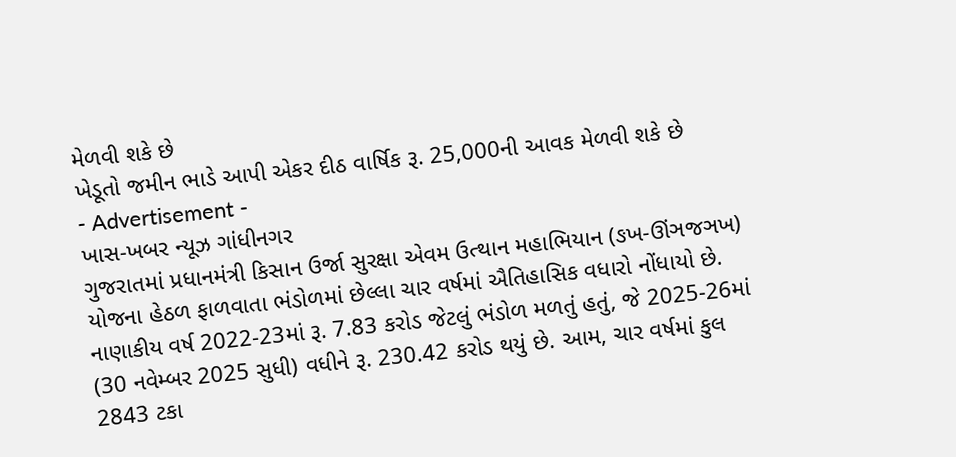મેળવી શકે છે
ખેડૂતો જમીન ભાડે આપી એકર દીઠ વાર્ષિક રૂ. 25,000ની આવક મેળવી શકે છે
- Advertisement -
ખાસ-ખબર ન્યૂઝ ગાંધીનગર
ગુજરાતમાં પ્રધાનમંત્રી કિસાન ઉર્જા સુરક્ષા એવમ ઉત્થાન મહાભિયાન (ઙખ-ઊંઞજઞખ) યોજના હેઠળ ફાળવાતા ભંડોળમાં છેલ્લા ચાર વર્ષમાં ઐતિહાસિક વધારો નોંધાયો છે. નાણાકીય વર્ષ 2022-23માં રૂ. 7.83 કરોડ જેટલું ભંડોળ મળતું હતું, જે 2025-26માં (30 નવેમ્બર 2025 સુધી) વધીને રૂ. 230.42 કરોડ થયું છે. આમ, ચાર વર્ષમાં કુલ 2843 ટકા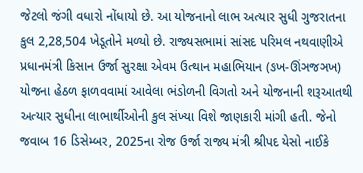જેટલો જંગી વધારો નોંધાયો છે. આ યોજનાનો લાભ અત્યાર સુધી ગુજરાતના કુલ 2,28,504 ખેડૂતોને મળ્યો છે. રાજ્યસભામાં સાંસદ પરિમલ નથવાણીએ પ્રધાનમંત્રી કિસાન ઉર્જા સુરક્ષા એવમ ઉત્થાન મહાભિયાન (ઙખ-ઊંઞજઞખ) યોજના હેઠળ ફાળવવામાં આવેલા ભંડોળની વિગતો અને યોજનાની શરૂઆતથી અત્યાર સુધીના લાભાર્થીઓની કુલ સંખ્યા વિશે જાણકારી માંગી હતી. જેનો જવાબ 16 ડિસેમ્બર, 2025ના રોજ ઉર્જા રાજ્ય મંત્રી શ્રીપદ યેસો નાઈકે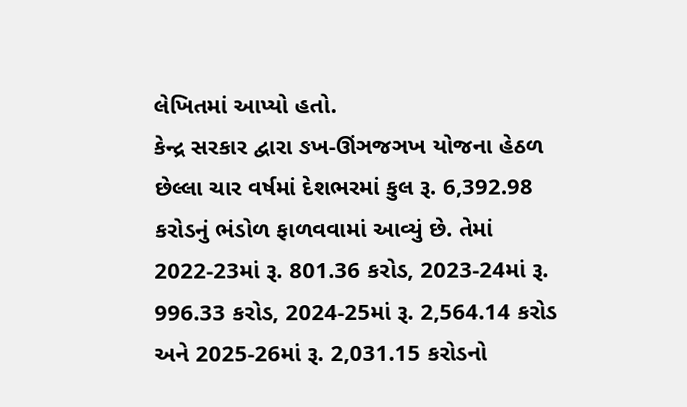લેખિતમાં આપ્યો હતો.
કેન્દ્ર સરકાર દ્વારા ઙખ-ઊંઞજઞખ યોજના હેઠળ છેલ્લા ચાર વર્ષમાં દેશભરમાં કુલ રૂ. 6,392.98 કરોડનું ભંડોળ ફાળવવામાં આવ્યું છે. તેમાં 2022-23માં રૂ. 801.36 કરોડ, 2023-24માં રૂ. 996.33 કરોડ, 2024-25માં રૂ. 2,564.14 કરોડ અને 2025-26માં રૂ. 2,031.15 કરોડનો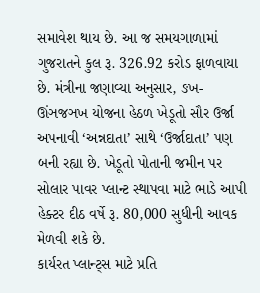સમાવેશ થાય છે. આ જ સમયગાળામાં ગુજરાતને કુલ રૂ. 326.92 કરોડ ફાળવાયા છે. મંત્રીના જણાવ્યા અનુસાર, ઙખ-ઊંઞજઞખ યોજના હેઠળ ખેડૂતો સૌર ઉર્જા અપનાવી ‘અન્નદાતા’ સાથે ‘ઉર્જાદાતા’ પણ બની રહ્યા છે. ખેડૂતો પોતાની જમીન પર સોલાર પાવર પ્લાન્ટ સ્થાપવા માટે ભાડે આપી હેક્ટર દીઠ વર્ષે રૂ. 80,000 સુધીની આવક મેળવી શકે છે.
કાર્યરત પ્લાન્ટ્સ માટે પ્રતિ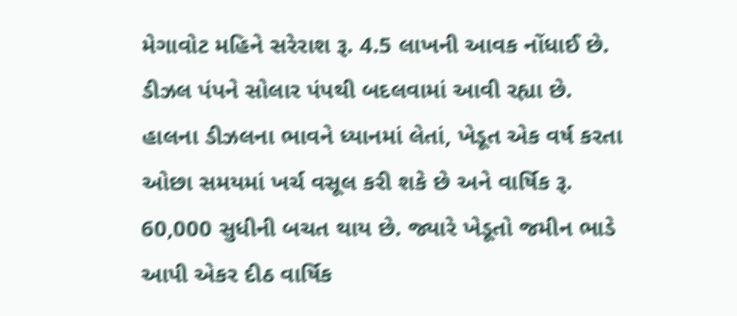મેગાવોટ મહિને સરેરાશ રૂ. 4.5 લાખની આવક નોંધાઈ છે. ડીઝલ પંપને સોલાર પંપથી બદલવામાં આવી રહ્યા છે. હાલના ડીઝલના ભાવને ધ્યાનમાં લેતાં, ખેડૂત એક વર્ષ કરતા ઓછા સમયમાં ખર્ચ વસૂલ કરી શકે છે અને વાર્ષિક રૂ. 60,000 સુધીની બચત થાય છે. જ્યારે ખેડૂતો જમીન ભાડે આપી એકર દીઠ વાર્ષિક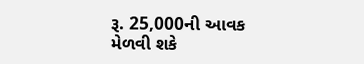રૂ. 25,000ની આવક મેળવી શકે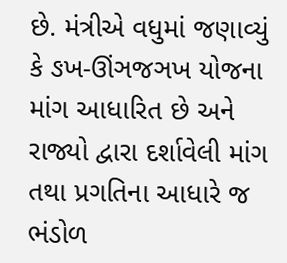છે. મંત્રીએ વધુમાં જણાવ્યું કે ઙખ-ઊંઞજઞખ યોજના માંગ આધારિત છે અને રાજ્યો દ્વારા દર્શાવેલી માંગ તથા પ્રગતિના આધારે જ ભંડોળ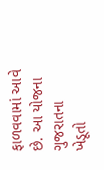ફાળવવામાં આવે છે. આ યોજના ગુજરાતના ખેડૂતો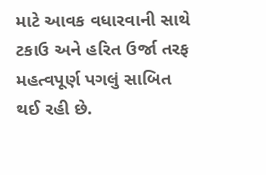માટે આવક વધારવાની સાથે ટકાઉ અને હરિત ઉર્જા તરફ મહત્વપૂર્ણ પગલું સાબિત થઈ રહી છે.